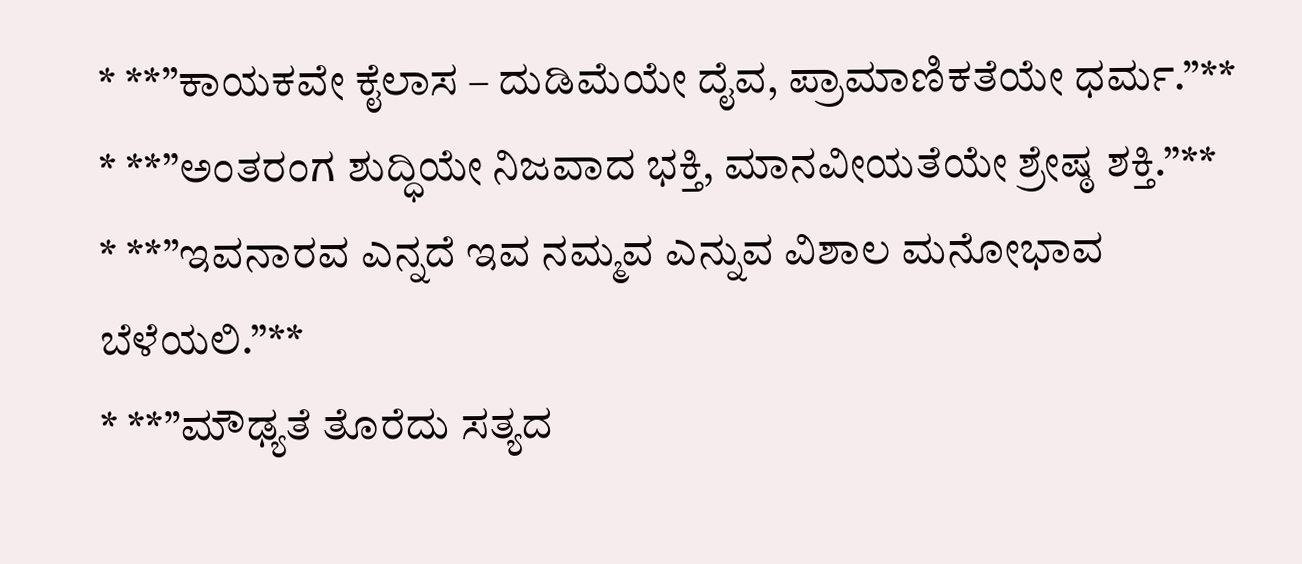* **”ಕಾಯಕವೇ ಕೈಲಾಸ – ದುಡಿಮೆಯೇ ದೈವ, ಪ್ರಾಮಾಣಿಕತೆಯೇ ಧರ್ಮ.”**
* **”ಅಂತರಂಗ ಶುದ್ಧಿಯೇ ನಿಜವಾದ ಭಕ್ತಿ, ಮಾನವೀಯತೆಯೇ ಶ್ರೇಷ್ಠ ಶಕ್ತಿ.”**
* **”ಇವನಾರವ ಎನ್ನದೆ ಇವ ನಮ್ಮವ ಎನ್ನುವ ವಿಶಾಲ ಮನೋಭಾವ ಬೆಳೆಯಲಿ.”**
* **”ಮೌಢ್ಯತೆ ತೊರೆದು ಸತ್ಯದ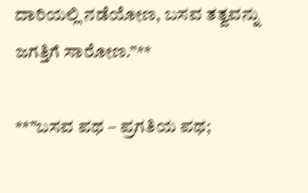ದಾರಿಯಲ್ಲಿ ನಡೆಯೋಣ, ಬಸವ ತತ್ವವನ್ನು ಜಗತ್ತಿಗೆ ಸಾರೋಣ.”**

**”ಬಸವ ಪಥ – ಪ್ರಗತಿಯ ಪಥ;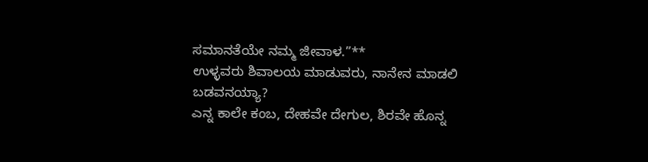ಸಮಾನತೆಯೇ ನಮ್ಮ ಜೀವಾಳ.”**
ಉಳ್ಳವರು ಶಿವಾಲಯ ಮಾಡುವರು, ನಾನೇನ ಮಾಡಲಿ ಬಡವನಯ್ಯಾ?
ಎನ್ನ ಕಾಲೇ ಕಂಬ, ದೇಹವೇ ದೇಗುಲ, ಶಿರವೇ ಹೊನ್ನ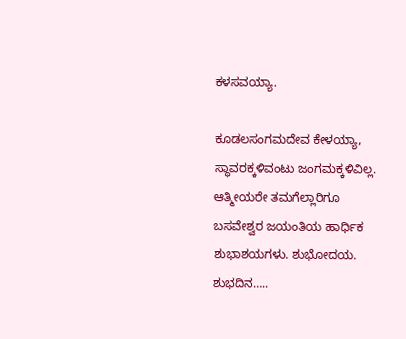ಕಳಸವಯ್ಯಾ.

ಕೂಡಲಸಂಗಮದೇವ ಕೇಳಯ್ಯಾ,
ಸ್ಥಾವರಕ್ಕಳಿವಂಟು ಜಂಗಮಕ್ಕಳಿವಿಲ್ಲ.
ಆತ್ಮೀಯರೇ ತಮಗೆಲ್ಲಾರಿಗೂ ಬಸವೇಶ್ವರ ಜಯಂತಿಯ ಹಾರ್ಧಿಕ ಶುಭಾಶಯಗಳು. ಶುಭೋದಯ. ಶುಭದಿನ…..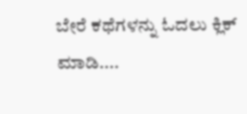ಬೇರೆ ಕಥೆಗಳನ್ನು ಓದಲು ಕ್ಲಿಕ್ ಮಾಡಿ....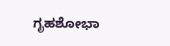ಗೃಹಶೋಭಾ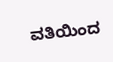ವತಿಯಿಂದ